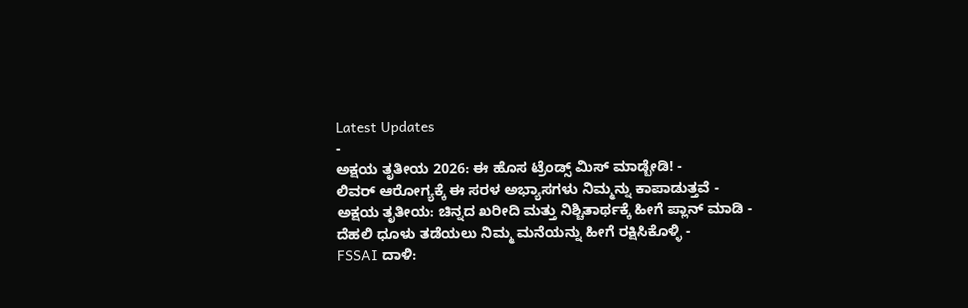Latest Updates
-
ಅಕ್ಷಯ ತೃತೀಯ 2026: ಈ ಹೊಸ ಟ್ರೆಂಡ್ಸ್ ಮಿಸ್ ಮಾಡ್ಬೇಡಿ! -
ಲಿವರ್ ಆರೋಗ್ಯಕ್ಕೆ ಈ ಸರಳ ಅಭ್ಯಾಸಗಳು ನಿಮ್ಮನ್ನು ಕಾಪಾಡುತ್ತವೆ -
ಅಕ್ಷಯ ತೃತೀಯ: ಚಿನ್ನದ ಖರೀದಿ ಮತ್ತು ನಿಶ್ಚಿತಾರ್ಥಕ್ಕೆ ಹೀಗೆ ಪ್ಲಾನ್ ಮಾಡಿ -
ದೆಹಲಿ ಧೂಳು ತಡೆಯಲು ನಿಮ್ಮ ಮನೆಯನ್ನು ಹೀಗೆ ರಕ್ಷಿಸಿಕೊಳ್ಳಿ -
FSSAI ದಾಳಿ: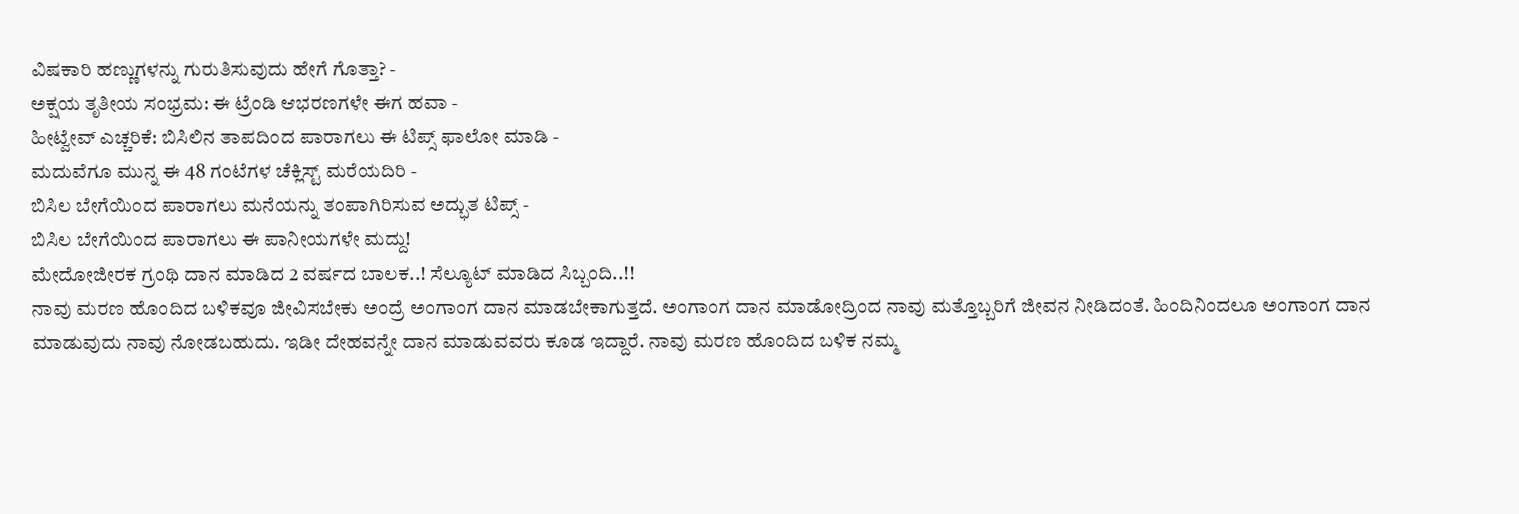ವಿಷಕಾರಿ ಹಣ್ಣುಗಳನ್ನು ಗುರುತಿಸುವುದು ಹೇಗೆ ಗೊತ್ತಾ? -
ಅಕ್ಷಯ ತೃತೀಯ ಸಂಭ್ರಮ: ಈ ಟ್ರೆಂಡಿ ಆಭರಣಗಳೇ ಈಗ ಹವಾ -
ಹೀಟ್ವೇವ್ ಎಚ್ಚರಿಕೆ: ಬಿಸಿಲಿನ ತಾಪದಿಂದ ಪಾರಾಗಲು ಈ ಟಿಪ್ಸ್ ಫಾಲೋ ಮಾಡಿ -
ಮದುವೆಗೂ ಮುನ್ನ ಈ 48 ಗಂಟೆಗಳ ಚೆಕ್ಲಿಸ್ಟ್ ಮರೆಯದಿರಿ -
ಬಿಸಿಲ ಬೇಗೆಯಿಂದ ಪಾರಾಗಲು ಮನೆಯನ್ನು ತಂಪಾಗಿರಿಸುವ ಅದ್ಭುತ ಟಿಪ್ಸ್ -
ಬಿಸಿಲ ಬೇಗೆಯಿಂದ ಪಾರಾಗಲು ಈ ಪಾನೀಯಗಳೇ ಮದ್ದು!
ಮೇದೋಜೀರಕ ಗ್ರಂಥಿ ದಾನ ಮಾಡಿದ 2 ವರ್ಷದ ಬಾಲಕ..! ಸೆಲ್ಯೂಟ್ ಮಾಡಿದ ಸಿಬ್ಬಂದಿ..!!
ನಾವು ಮರಣ ಹೊಂದಿದ ಬಳಿಕವೂ ಜೀವಿಸಬೇಕು ಅಂದ್ರೆ ಅಂಗಾಂಗ ದಾನ ಮಾಡಬೇಕಾಗುತ್ತದೆ. ಅಂಗಾಂಗ ದಾನ ಮಾಡೋದ್ರಿಂದ ನಾವು ಮತ್ತೊಬ್ಬರಿಗೆ ಜೀವನ ನೀಡಿದಂತೆ. ಹಿಂದಿನಿಂದಲೂ ಅಂಗಾಂಗ ದಾನ ಮಾಡುವುದು ನಾವು ನೋಡಬಹುದು. ಇಡೀ ದೇಹವನ್ನೇ ದಾನ ಮಾಡುವವರು ಕೂಡ ಇದ್ದಾರೆ. ನಾವು ಮರಣ ಹೊಂದಿದ ಬಳಿಕ ನಮ್ಮ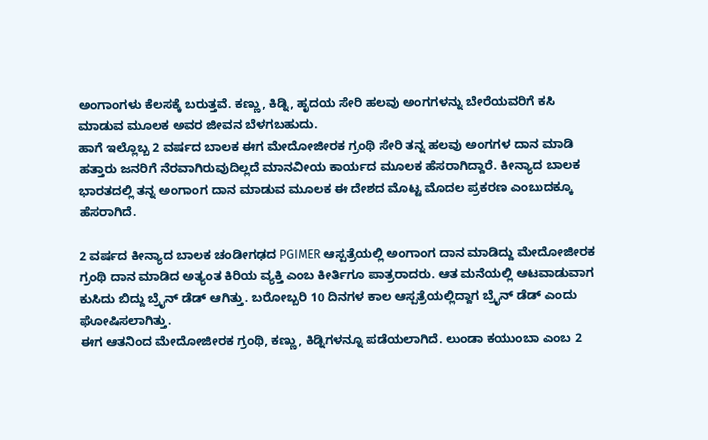ಅಂಗಾಂಗಳು ಕೆಲಸಕ್ಕೆ ಬರುತ್ತವೆ. ಕಣ್ಣು, ಕಿಡ್ನಿ, ಹೃದಯ ಸೇರಿ ಹಲವು ಅಂಗಗಳನ್ನು ಬೇರೆಯವರಿಗೆ ಕಸಿ ಮಾಡುವ ಮೂಲಕ ಅವರ ಜೀವನ ಬೆಳಗಬಹುದು.
ಹಾಗೆ ಇಲ್ಲೊಬ್ಬ 2 ವರ್ಷದ ಬಾಲಕ ಈಗ ಮೇದೋಜೀರಕ ಗ್ರಂಥಿ ಸೇರಿ ತನ್ನ ಹಲವು ಅಂಗಗಳ ದಾನ ಮಾಡಿ ಹತ್ತಾರು ಜನರಿಗೆ ನೆರವಾಗಿರುವುದಿಲ್ಲದೆ ಮಾನವೀಯ ಕಾರ್ಯದ ಮೂಲಕ ಹೆಸರಾಗಿದ್ದಾರೆ. ಕೀನ್ಯಾದ ಬಾಲಕ ಭಾರತದಲ್ಲಿ ತನ್ನ ಅಂಗಾಂಗ ದಾನ ಮಾಡುವ ಮೂಲಕ ಈ ದೇಶದ ಮೊಟ್ಟ ಮೊದಲ ಪ್ರಕರಣ ಎಂಬುದಕ್ಕೂ ಹೆಸರಾಗಿದೆ.

2 ವರ್ಷದ ಕೀನ್ಯಾದ ಬಾಲಕ ಚಂಡೀಗಢದ PGIMER ಆಸ್ಪತ್ರೆಯಲ್ಲಿ ಅಂಗಾಂಗ ದಾನ ಮಾಡಿದ್ದು ಮೇದೋಜೀರಕ ಗ್ರಂಥಿ ದಾನ ಮಾಡಿದ ಅತ್ಯಂತ ಕಿರಿಯ ವ್ಯಕ್ತಿ ಎಂಬ ಕೀರ್ತಿಗೂ ಪಾತ್ರರಾದರು. ಆತ ಮನೆಯಲ್ಲಿ ಆಟವಾಡುವಾಗ ಕುಸಿದು ಬಿದ್ದು ಬ್ರೈನ್ ಡೆಡ್ ಆಗಿತ್ತು. ಬರೋಬ್ಬರಿ 10 ದಿನಗಳ ಕಾಲ ಆಸ್ಪತ್ರೆಯಲ್ಲಿದ್ದಾಗ ಬ್ರೈನ್ ಡೆಡ್ ಎಂದು ಘೋಷಿಸಲಾಗಿತ್ತು.
ಈಗ ಆತನಿಂದ ಮೇದೋಜೀರಕ ಗ್ರಂಥಿ, ಕಣ್ಣು, ಕಿಡ್ನಿಗಳನ್ನೂ ಪಡೆಯಲಾಗಿದೆ. ಲುಂಡಾ ಕಯುಂಬಾ ಎಂಬ 2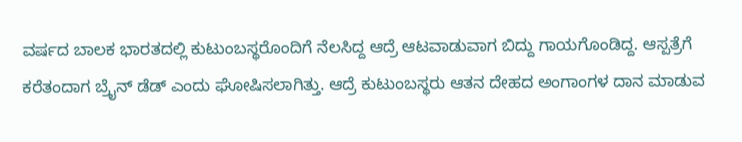ವರ್ಷದ ಬಾಲಕ ಭಾರತದಲ್ಲಿ ಕುಟುಂಬಸ್ಥರೊಂದಿಗೆ ನೆಲಸಿದ್ದ ಆದ್ರೆ ಆಟವಾಡುವಾಗ ಬಿದ್ದು ಗಾಯಗೊಂಡಿದ್ದ. ಆಸ್ಪತ್ರೆಗೆ ಕರೆತಂದಾಗ ಬ್ರೈನ್ ಡೆಡ್ ಎಂದು ಘೋಷಿಸಲಾಗಿತ್ತು. ಆದ್ರೆ ಕುಟುಂಬಸ್ಥರು ಆತನ ದೇಹದ ಅಂಗಾಂಗಳ ದಾನ ಮಾಡುವ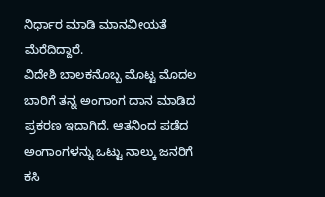ನಿರ್ಧಾರ ಮಾಡಿ ಮಾನವೀಯತೆ ಮೆರೆದಿದ್ದಾರೆ.
ವಿದೇಶಿ ಬಾಲಕನೊಬ್ಬ ಮೊಟ್ಟ ಮೊದಲ ಬಾರಿಗೆ ತನ್ನ ಅಂಗಾಂಗ ದಾನ ಮಾಡಿದ ಪ್ರಕರಣ ಇದಾಗಿದೆ. ಆತನಿಂದ ಪಡೆದ ಅಂಗಾಂಗಳನ್ನು ಒಟ್ಟು ನಾಲ್ಕು ಜನರಿಗೆ ಕಸಿ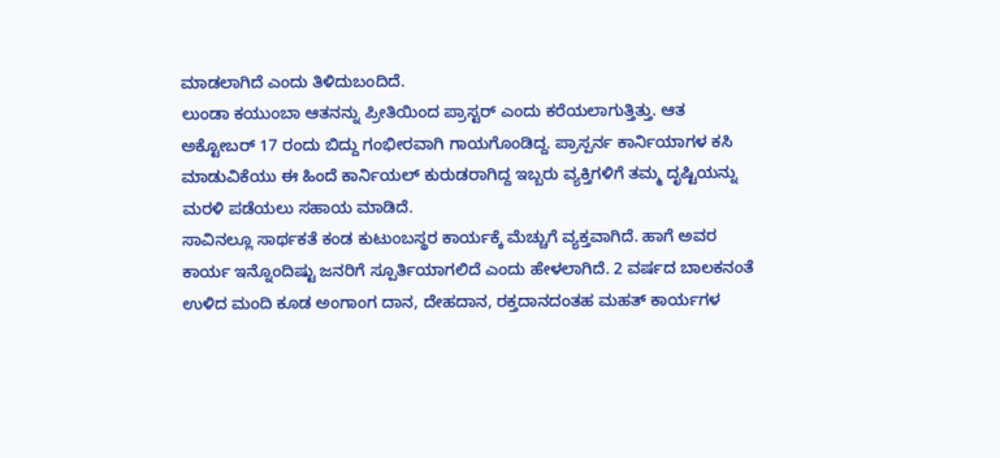ಮಾಡಲಾಗಿದೆ ಎಂದು ತಿಳಿದುಬಂದಿದೆ.
ಲುಂಡಾ ಕಯುಂಬಾ ಆತನನ್ನು ಪ್ರೀತಿಯಿಂದ ಪ್ರಾಸ್ಟರ್ ಎಂದು ಕರೆಯಲಾಗುತ್ತಿತ್ತು. ಆತ ಅಕ್ಟೋಬರ್ 17 ರಂದು ಬಿದ್ದು ಗಂಭೀರವಾಗಿ ಗಾಯಗೊಂಡಿದ್ದ. ಪ್ರಾಸ್ಪರ್ನ ಕಾರ್ನಿಯಾಗಳ ಕಸಿ ಮಾಡುವಿಕೆಯು ಈ ಹಿಂದೆ ಕಾರ್ನಿಯಲ್ ಕುರುಡರಾಗಿದ್ದ ಇಬ್ಬರು ವ್ಯಕ್ತಿಗಳಿಗೆ ತಮ್ಮ ದೃಷ್ಟಿಯನ್ನು ಮರಳಿ ಪಡೆಯಲು ಸಹಾಯ ಮಾಡಿದೆ.
ಸಾವಿನಲ್ಲೂ ಸಾರ್ಥಕತೆ ಕಂಡ ಕುಟುಂಬಸ್ಥರ ಕಾರ್ಯಕ್ಕೆ ಮೆಚ್ಚುಗೆ ವ್ಯಕ್ತವಾಗಿದೆ. ಹಾಗೆ ಅವರ ಕಾರ್ಯ ಇನ್ನೊಂದಿಷ್ಟು ಜನರಿಗೆ ಸ್ಪೂರ್ತಿಯಾಗಲಿದೆ ಎಂದು ಹೇಳಲಾಗಿದೆ. 2 ವರ್ಷದ ಬಾಲಕನಂತೆ ಉಳಿದ ಮಂದಿ ಕೂಡ ಅಂಗಾಂಗ ದಾನ, ದೇಹದಾನ, ರಕ್ತದಾನದಂತಹ ಮಹತ್ ಕಾರ್ಯಗಳ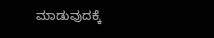ಮಾಡುವುದಕ್ಕೆ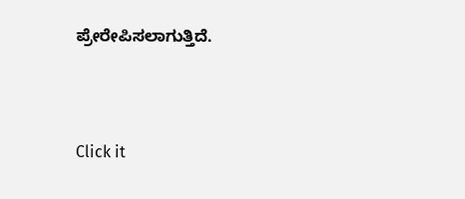ಪ್ರೇರೇಪಿಸಲಾಗುತ್ತಿದೆ.



Click it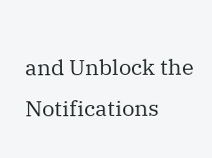and Unblock the Notifications